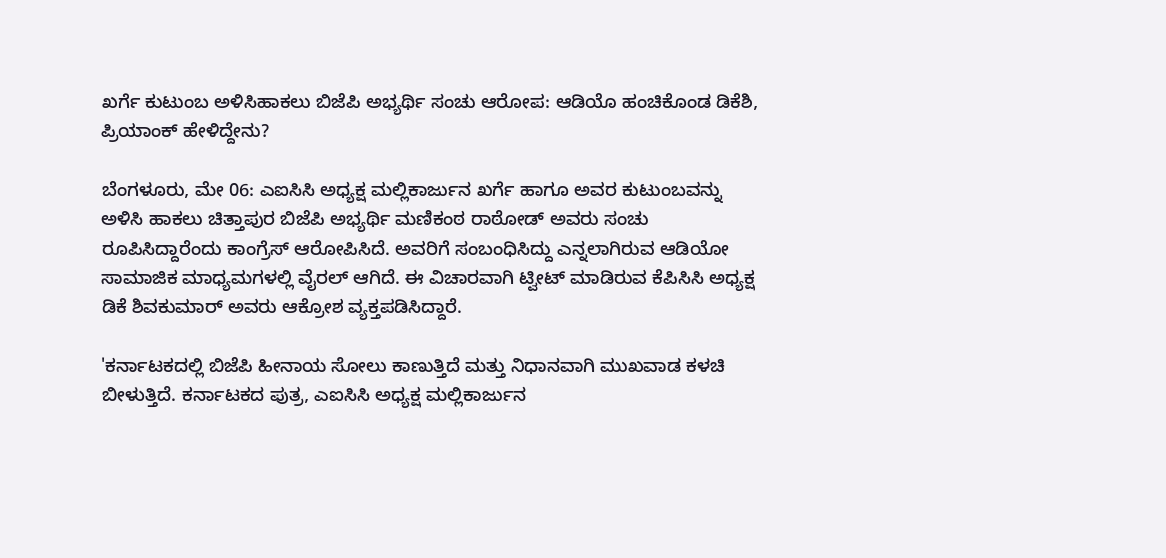ಖರ್ಗೆ ಕುಟುಂಬ ಅಳಿಸಿಹಾಕಲು ಬಿಜೆಪಿ ಅಭ್ಯರ್ಥಿ ಸಂಚು ಆರೋಪ: ಆಡಿಯೊ ಹಂಚಿಕೊಂಡ ಡಿಕೆಶಿ, ಪ್ರಿಯಾಂಕ್‌ ಹೇಳಿದ್ದೇನು?

ಬೆಂಗಳೂರು, ಮೇ 06: ಎಐಸಿಸಿ ಅಧ್ಯಕ್ಷ ಮಲ್ಲಿಕಾರ್ಜುನ ಖರ್ಗೆ ಹಾಗೂ ಅವರ ಕುಟುಂಬವನ್ನು ಅಳಿಸಿ ಹಾಕಲು ಚಿತ್ತಾಪುರ ಬಿಜೆಪಿ ಅಭ್ಯರ್ಥಿ ಮಣಿಕಂಠ ರಾಠೋಡ್‌ ಅವರು ಸಂಚು ರೂಪಿಸಿದ್ದಾರೆಂದು ಕಾಂಗ್ರೆಸ್‌ ಆರೋಪಿಸಿದೆ. ಅವರಿಗೆ ಸಂಬಂಧಿಸಿದ್ದು ಎನ್ನಲಾಗಿರುವ ಆಡಿಯೋ ಸಾಮಾಜಿಕ ಮಾಧ್ಯಮಗಳಲ್ಲಿ ವೈರಲ್‌ ಆಗಿದೆ. ಈ ವಿಚಾರವಾಗಿ ಟ್ವೀಟ್‌ ಮಾಡಿರುವ ಕೆಪಿಸಿಸಿ ಅಧ್ಯಕ್ಷ ಡಿಕೆ ಶಿವಕುಮಾರ್‌ ಅವರು ಆಕ್ರೋಶ ವ್ಯಕ್ತಪಡಿಸಿದ್ದಾರೆ.

'ಕರ್ನಾಟಕದಲ್ಲಿ ಬಿಜೆಪಿ ಹೀನಾಯ ಸೋಲು ಕಾಣುತ್ತಿದೆ ಮತ್ತು ನಿಧಾನವಾಗಿ ಮುಖವಾಡ ಕಳಚಿ ಬೀಳುತ್ತಿದೆ. ಕರ್ನಾಟಕದ ಪುತ್ರ, ಎಐಸಿಸಿ ಅಧ್ಯಕ್ಷ ಮಲ್ಲಿಕಾರ್ಜುನ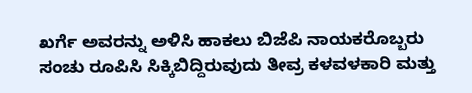ಖರ್ಗೆ ಅವರನ್ನು ಅಳಿಸಿ ಹಾಕಲು ಬಿಜೆಪಿ ನಾಯಕರೊಬ್ಬರು ಸಂಚು ರೂಪಿಸಿ ಸಿಕ್ಕಿಬಿದ್ದಿರುವುದು ತೀವ್ರ ಕಳವಳಕಾರಿ ಮತ್ತು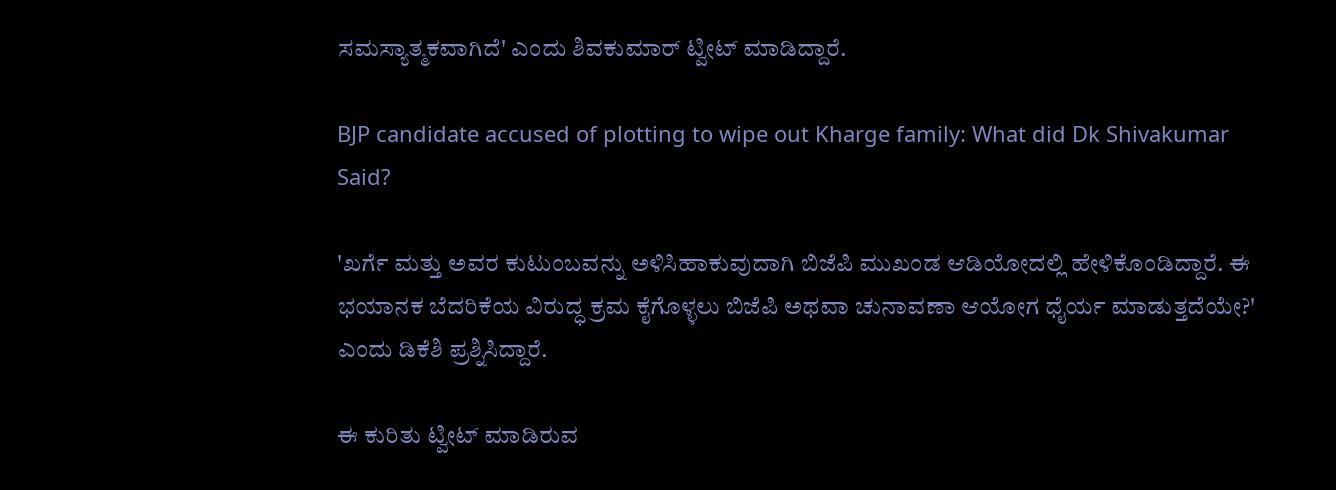ಸಮಸ್ಯಾತ್ಮಕವಾಗಿದೆ' ಎಂದು ಶಿವಕುಮಾರ್‌ ಟ್ವೀಟ್‌ ಮಾಡಿದ್ದಾರೆ.

BJP candidate accused of plotting to wipe out Kharge family: What did Dk Shivakumar Said?

'ಖರ್ಗೆ ಮತ್ತು ಅವರ ಕುಟುಂಬವನ್ನು ಅಳಿಸಿಹಾಕುವುದಾಗಿ ಬಿಜೆಪಿ ಮುಖಂಡ ಆಡಿಯೋದಲ್ಲಿ ಹೇಳಿಕೊಂಡಿದ್ದಾರೆ. ಈ ಭಯಾನಕ ಬೆದರಿಕೆಯ ವಿರುದ್ಧ ಕ್ರಮ ಕೈಗೊಳ್ಳಲು ಬಿಜೆಪಿ ಅಥವಾ ಚುನಾವಣಾ ಆಯೋಗ ಧೈರ್ಯ ಮಾಡುತ್ತದೆಯೇ?' ಎಂದು ಡಿಕೆಶಿ ಪ್ರಶ್ನಿಸಿದ್ದಾರೆ.

ಈ ಕುರಿತು ಟ್ವೀಟ್‌ ಮಾಡಿರುವ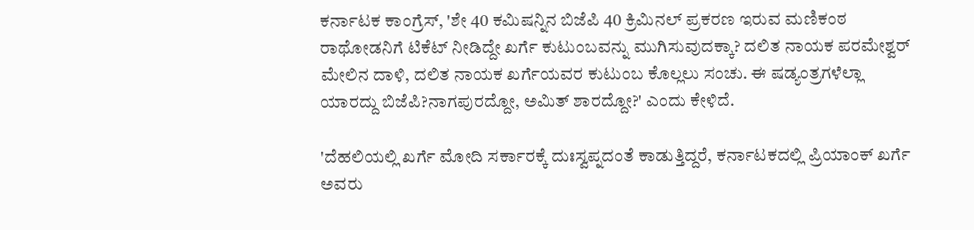ಕರ್ನಾಟಕ ಕಾಂಗ್ರೆಸ್‌, 'ಶೇ 40 ಕಮಿಷನ್ನಿನ ಬಿಜೆಪಿ 40 ಕ್ರಿಮಿನಲ್ ಪ್ರಕರಣ ಇರುವ ಮಣಿಕಂಠ ರಾಥೋಡನಿಗೆ ಟಿಕೆಟ್ ನೀಡಿದ್ದೇ ಖರ್ಗೆ ಕುಟುಂಬವನ್ನು ಮುಗಿಸುವುದಕ್ಕಾ? ದಲಿತ ನಾಯಕ ಪರಮೇಶ್ವರ್ ಮೇಲಿನ ದಾಳಿ, ದಲಿತ ನಾಯಕ ಖರ್ಗೆಯವರ ಕುಟುಂಬ ಕೊಲ್ಲಲು ಸಂಚು. ಈ ಷಡ್ಯಂತ್ರಗಳೆಲ್ಲಾ ಯಾರದ್ದು ಬಿಜೆಪಿ?ನಾಗಪುರದ್ದೋ, ಅಮಿತ್ ಶಾರದ್ದೋ?' ಎಂದು ಕೇಳಿದೆ.

'ದೆಹಲಿಯಲ್ಲಿ ಖರ್ಗೆ ಮೋದಿ ಸರ್ಕಾರಕ್ಕೆ ದುಃಸ್ವಪ್ನದಂತೆ ಕಾಡುತ್ತಿದ್ದರೆ, ಕರ್ನಾಟಕದಲ್ಲಿ ಪ್ರಿಯಾಂಕ್‌ ಖರ್ಗೆ ಅವರು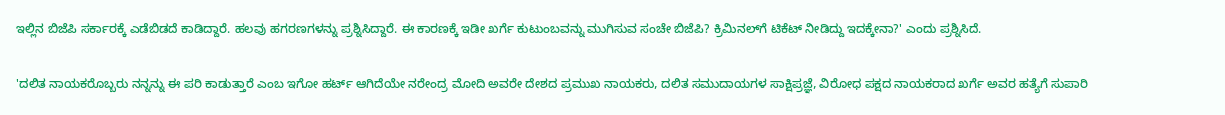ಇಲ್ಲಿನ ಬಿಜೆಪಿ ಸರ್ಕಾರಕ್ಕೆ ಎಡೆಬಿಡದೆ ಕಾಡಿದ್ದಾರೆ. ಹಲವು ಹಗರಣಗಳನ್ನು ಪ್ರಶ್ನಿಸಿದ್ದಾರೆ. ಈ ಕಾರಣಕ್ಕೆ ಇಡೀ ಖರ್ಗೆ ಕುಟುಂಬವನ್ನು ಮುಗಿಸುವ ಸಂಚೇ ಬಿಜೆಪಿ? ಕ್ರಿಮಿನಲ್‌ಗೆ ಟಿಕೆಟ್ ನೀಡಿದ್ದು ಇದಕ್ಕೇನಾ?' ಎಂದು ಪ್ರಶ್ನಿಸಿದೆ.

'ದಲಿತ ನಾಯಕರೊಬ್ಬರು ನನ್ನನ್ನು ಈ ಪರಿ ಕಾಡುತ್ತಾರೆ ಎಂಬ ಇಗೋ ಹರ್ಟ್ ಆಗಿದೆಯೇ ನರೇಂದ್ರ ಮೋದಿ ಅವರೇ ದೇಶದ ಪ್ರಮುಖ ನಾಯಕರು, ದಲಿತ ಸಮುದಾಯಗಳ ಸಾಕ್ಷಿಪ್ರಜ್ಞೆ, ವಿರೋಧ ಪಕ್ಷದ ನಾಯಕರಾದ ಖರ್ಗೆ ಅವರ ಹತ್ಯೆಗೆ ಸುಪಾರಿ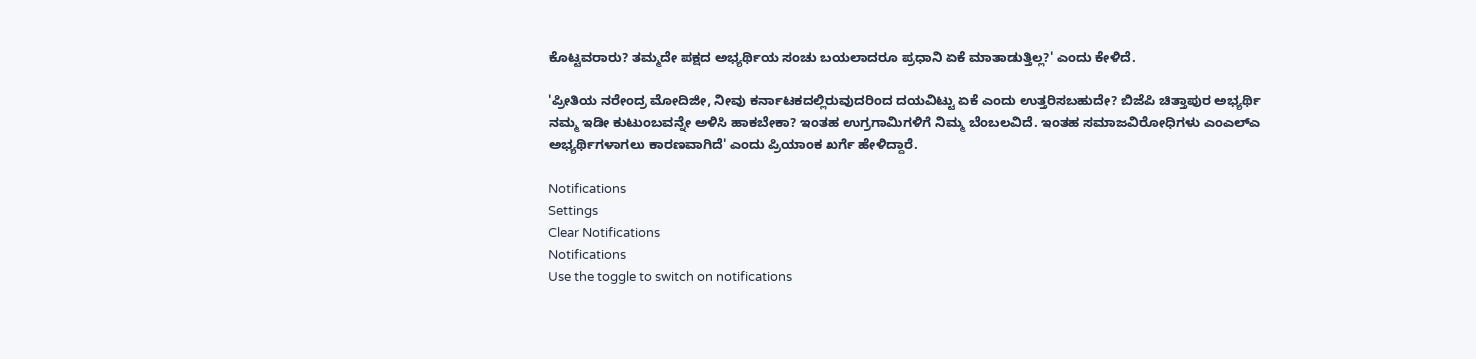ಕೊಟ್ಟವರಾರು? ತಮ್ಮದೇ ಪಕ್ಷದ ಅಭ್ಯರ್ಥಿಯ ಸಂಚು ಬಯಲಾದರೂ ಪ್ರಧಾನಿ ಏಕೆ ಮಾತಾಡುತ್ತಿಲ್ಲ?' ಎಂದು ಕೇಳಿದೆ.

'ಪ್ರೀತಿಯ ನರೇಂದ್ರ ಮೋದಿಜೀ, ನೀವು ಕರ್ನಾಟಕದಲ್ಲಿರುವುದರಿಂದ ದಯವಿಟ್ಟು ಏಕೆ ಎಂದು ಉತ್ತರಿಸಬಹುದೇ? ಬಿಜೆಪಿ ಚಿತ್ತಾಪುರ ಅಭ್ಯರ್ಥಿ ನಮ್ಮ ಇಡೀ ಕುಟುಂಬವನ್ನೇ ಅಳಿಸಿ ಹಾಕಬೇಕಾ? ಇಂತಹ ಉಗ್ರಗಾಮಿಗಳಿಗೆ ನಿಮ್ಮ ಬೆಂಬಲವಿದೆ. ಇಂತಹ ಸಮಾಜವಿರೋಧಿಗಳು ಎಂಎಲ್ಎ ಅಭ್ಯರ್ಥಿಗಳಾಗಲು ಕಾರಣವಾಗಿದೆ' ಎಂದು ಪ್ರಿಯಾಂಕ ಖರ್ಗೆ ಹೇಳಿದ್ದಾರೆ.

Notifications
Settings
Clear Notifications
Notifications
Use the toggle to switch on notifications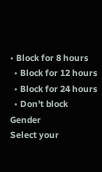• Block for 8 hours
  • Block for 12 hours
  • Block for 24 hours
  • Don't block
Gender
Select your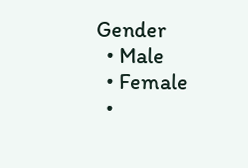Gender
  • Male
  • Female
  •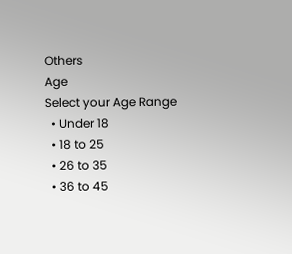Others
Age
Select your Age Range
  • Under 18
  • 18 to 25
  • 26 to 35
  • 36 to 45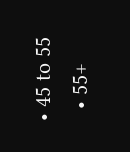• 45 to 55
  • 55+